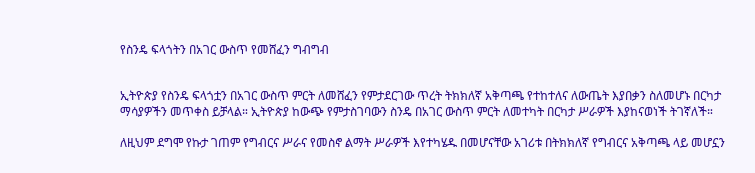የስንዴ ፍላጎትን በአገር ውስጥ የመሸፈን ግብግብ


ኢትዮጵያ የስንዴ ፍላጎቷን በአገር ውስጥ ምርት ለመሸፈን የምታደርገው ጥረት ትክክለኛ አቅጣጫ የተከተለና ለውጤት እያበቃን ስለመሆኑ በርካታ ማሳያዎችን መጥቀስ ይቻላል። ኢትዮጵያ ከውጭ የምታስገባውን ስንዴ በአገር ውስጥ ምርት ለመተካት በርካታ ሥራዎች እያከናወነች ትገኛለች።

ለዚህም ደግሞ የኩታ ገጠም የግብርና ሥራና የመስኖ ልማት ሥራዎች እየተካሄዱ በመሆናቸው አገሪቱ በትክክለኛ የግብርና አቅጣጫ ላይ መሆኗን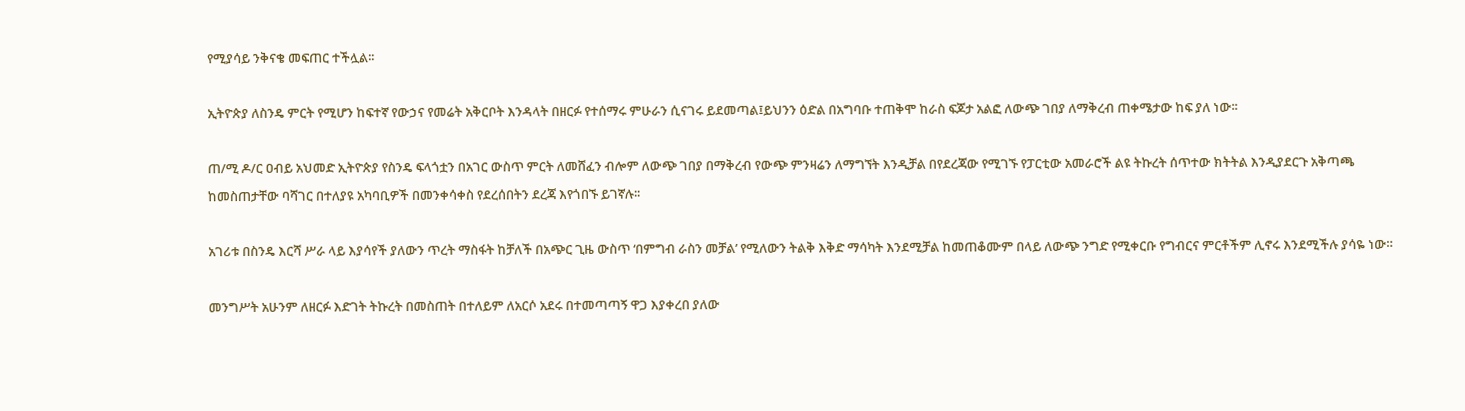የሚያሳይ ንቅናቄ መፍጠር ተችሏል፡፡

ኢትዮጵያ ለስንዴ ምርት የሚሆን ከፍተኛ የውኃና የመሬት አቅርቦት እንዳላት በዘርፉ የተሰማሩ ምሁራን ሲናገሩ ይደመጣል፤ይህንን ዕድል በአግባቡ ተጠቅሞ ከራስ ፍጆታ አልፎ ለውጭ ገበያ ለማቅረብ ጠቀሜታው ከፍ ያለ ነው፡፡

ጠ/ሚ ዶ/ር ዐብይ አህመድ ኢትዮጵያ የስንዴ ፍላጎቷን በአገር ውስጥ ምርት ለመሸፈን ብሎም ለውጭ ገበያ በማቅረብ የውጭ ምንዛሬን ለማግኘት እንዲቻል በየደረጃው የሚገኙ የፓርቲው አመራሮች ልዩ ትኩረት ሰጥተው ክትትል እንዲያደርጉ አቅጣጫ ከመስጠታቸው ባሻገር በተለያዩ አካባቢዎች በመንቀሳቀስ የደረሰበትን ደረጃ እየጎበኙ ይገኛሉ፡፡

አገሪቱ በስንዴ እርሻ ሥራ ላይ እያሳየች ያለውን ጥረት ማስፋት ከቻለች በአጭር ጊዜ ውስጥ ‘በምግብ ራስን መቻል’ የሚለውን ትልቅ እቅድ ማሳካት እንደሚቻል ከመጠቆሙም በላይ ለውጭ ንግድ የሚቀርቡ የግብርና ምርቶችም ሊኖሩ እንደሚችሉ ያሳዬ ነው።

መንግሥት አሁንም ለዘርፉ እድገት ትኩረት በመስጠት በተለይም ለአርሶ አደሩ በተመጣጣኝ ዋጋ እያቀረበ ያለው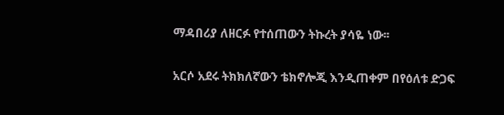ማዳበሪያ ለዘርፉ የተሰጠውን ትኩረት ያሳዬ ነው፡፡

አርሶ አደሩ ትክክለኛውን ቴክኖሎጂ እንዲጠቀም በየዕለቱ ድጋፍ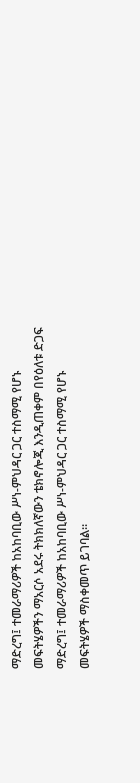ማድረግ፤ ተመራማሪዎች ከአከባቢው ሥነ-ምህዳር ጋር ተስማሚ የሆኑ መፍትሄዎችን ማአርሶ አደሩ ትክክለኛውን ቴክኖሎጂ እንዲጠቀም በየዕለቱ ድጋፍ ማድረግ፤ ተመራማሪዎች ከአከባቢው ሥነ-ምህዳር ጋር ተስማሚ የሆኑ መፍትሄዎች ማስቀመጥ ይገባል።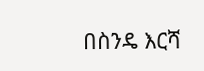በስንዴ እርሻ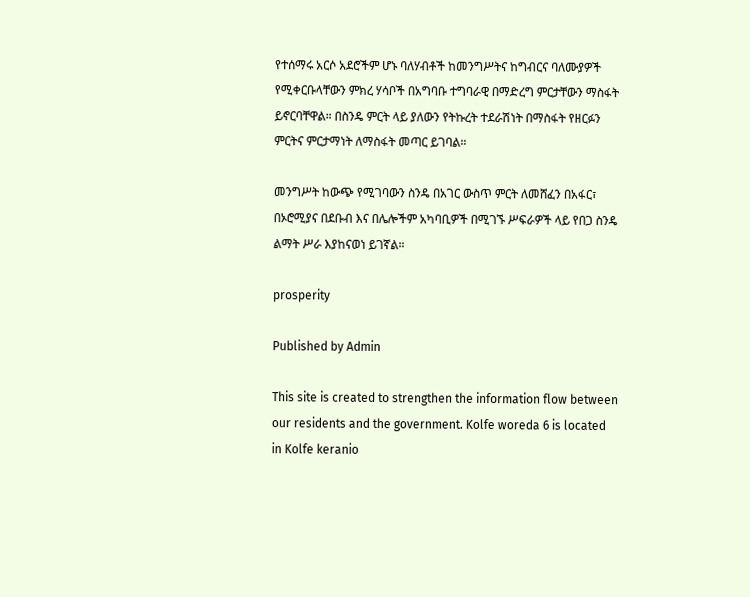የተሰማሩ አርሶ አደሮችም ሆኑ ባለሃብቶች ከመንግሥትና ከግብርና ባለሙያዎች የሚቀርቡላቸውን ምክረ ሃሳቦች በአግባቡ ተግባራዊ በማድረግ ምርታቸውን ማስፋት ይኖርባቸዋል። በስንዴ ምርት ላይ ያለውን የትኩረት ተደራሽነት በማስፋት የዘርፉን ምርትና ምርታማነት ለማስፋት መጣር ይገባል።

መንግሥት ከውጭ የሚገባውን ስንዴ በአገር ውስጥ ምርት ለመሸፈን በአፋር፣ በኦሮሚያና በደቡብ እና በሌሎችም አካባቢዎች በሚገኙ ሥፍራዎች ላይ የበጋ ስንዴ ልማት ሥራ እያከናወነ ይገኛል።

prosperity

Published by Admin

This site is created to strengthen the information flow between our residents and the government. Kolfe woreda 6 is located in Kolfe keranio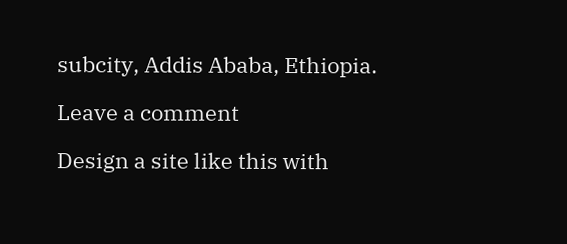subcity, Addis Ababa, Ethiopia.

Leave a comment

Design a site like this with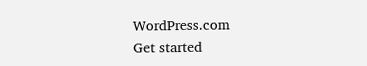WordPress.com
Get started